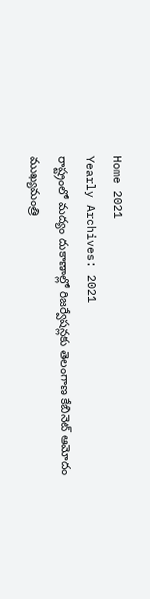Home 2021
Yearly Archives: 2021
రాష్ట్రంలో మద్యం దుకాణాల్లో రిజర్వేషన్లకు తెలంగాణ కేబినెట్ ఆమోదం
ముఖ్యమంత్రి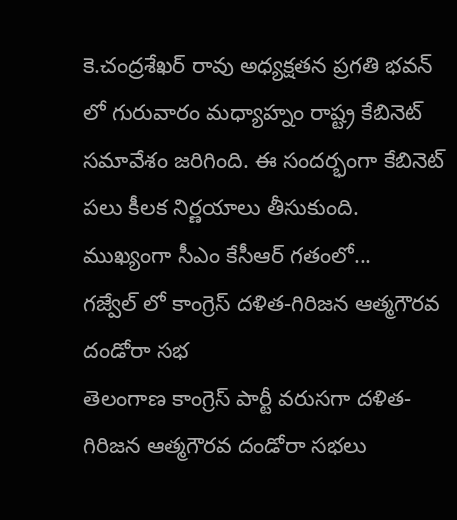కె.చంద్రశేఖర్ రావు అధ్యక్షతన ప్రగతి భవన్ లో గురువారం మధ్యాహ్నం రాష్ట్ర కేబినెట్ సమావేశం జరిగింది. ఈ సందర్భంగా కేబినెట్ పలు కీలక నిర్ణయాలు తీసుకుంది. ముఖ్యంగా సీఎం కేసీఆర్ గతంలో...
గజ్వేల్ లో కాంగ్రెస్ దళిత-గిరిజన ఆత్మగౌరవ దండోరా సభ
తెలంగాణ కాంగ్రెస్ పార్టీ వరుసగా దళిత-గిరిజన ఆత్మగౌరవ దండోరా సభలు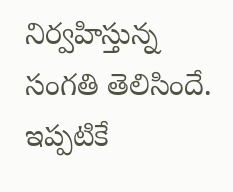నిర్వహిస్తున్న సంగతి తెలిసిందే. ఇప్పటికే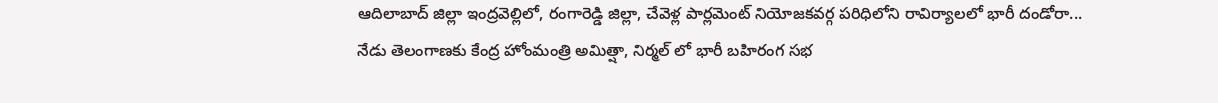ఆదిలాబాద్ జిల్లా ఇంద్రవెల్లిలో, రంగారెడ్డి జిల్లా, చేవెళ్ల పార్లమెంట్ నియోజకవర్గ పరిధిలోని రావిర్యాలలో భారీ దండోరా...
నేడు తెలంగాణకు కేంద్ర హోంమంత్రి అమిత్షా, నిర్మల్ లో భారీ బహిరంగ సభ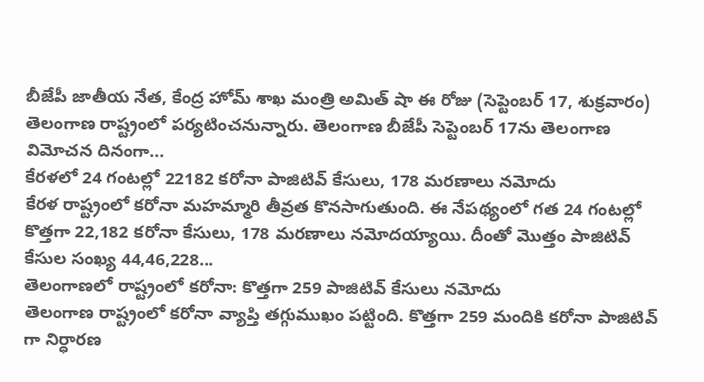బీజేపీ జాతీయ నేత, కేంద్ర హోమ్ శాఖ మంత్రి అమిత్ షా ఈ రోజు (సెప్టెంబర్ 17, శుక్రవారం) తెలంగాణ రాష్ట్రంలో పర్యటించనున్నారు. తెలంగాణ బీజేపీ సెప్టెంబర్ 17ను తెలంగాణ విమోచన దినంగా...
కేరళలో 24 గంటల్లో 22182 కరోనా పాజిటివ్ కేసులు, 178 మరణాలు నమోదు
కేరళ రాష్ట్రంలో కరోనా మహమ్మారి తీవ్రత కొనసాగుతుంది. ఈ నేపథ్యంలో గత 24 గంటల్లో కొత్తగా 22,182 కరోనా కేసులు, 178 మరణాలు నమోదయ్యాయి. దీంతో మొత్తం పాజిటివ్ కేసుల సంఖ్య 44,46,228...
తెలంగాణలో రాష్ట్రంలో కరోనా: కొత్తగా 259 పాజిటివ్ కేసులు నమోదు
తెలంగాణ రాష్ట్రంలో కరోనా వ్యాప్తి తగ్గుముఖం పట్టింది. కొత్తగా 259 మందికి కరోనా పాజిటివ్ గా నిర్ధారణ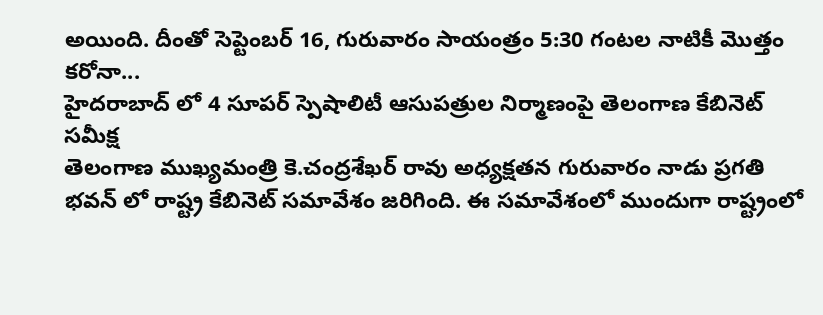అయింది. దీంతో సెప్టెంబర్ 16, గురువారం సాయంత్రం 5:30 గంటల నాటికీ మొత్తం కరోనా...
హైదరాబాద్ లో 4 సూపర్ స్పెషాలిటీ ఆసుపత్రుల నిర్మాణంపై తెలంగాణ కేబినెట్ సమీక్ష
తెలంగాణ ముఖ్యమంత్రి కె.చంద్రశేఖర్ రావు అధ్యక్షతన గురువారం నాడు ప్రగతి భవన్ లో రాష్ట్ర కేబినెట్ సమావేశం జరిగింది. ఈ సమావేశంలో ముందుగా రాష్ట్రంలో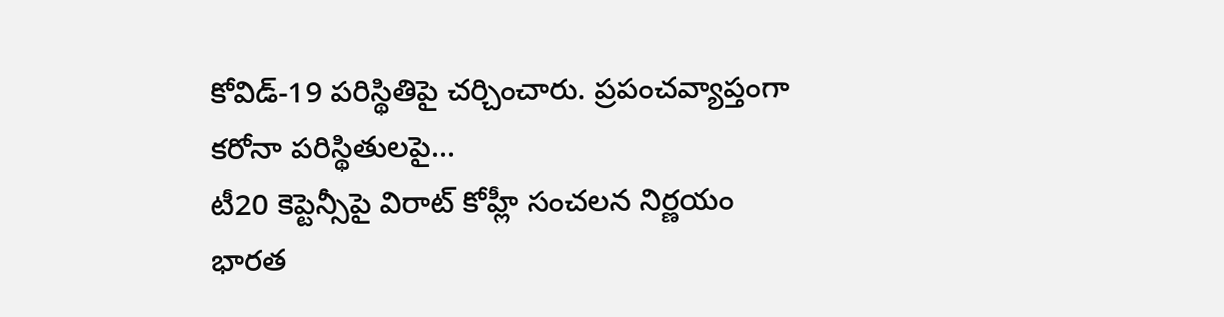కోవిడ్-19 పరిస్థితిపై చర్చించారు. ప్రపంచవ్యాప్తంగా కరోనా పరిస్థితులపై...
టీ20 కెప్టెన్సీపై విరాట్ కోహ్లీ సంచలన నిర్ణయం
భారత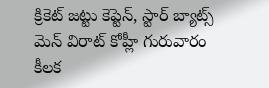క్రికెట్ జట్టు కెప్టెన్, స్టార్ బ్యాట్స్ మెన్ విరాట్ కోహ్లీ గురువారం కీలక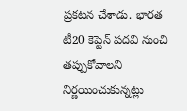ప్రకటన చేశాడు. భారత టీ20 కెప్టెన్ పదవి నుంచి తప్పుకోవాలని నిర్ణయించుకున్నట్లు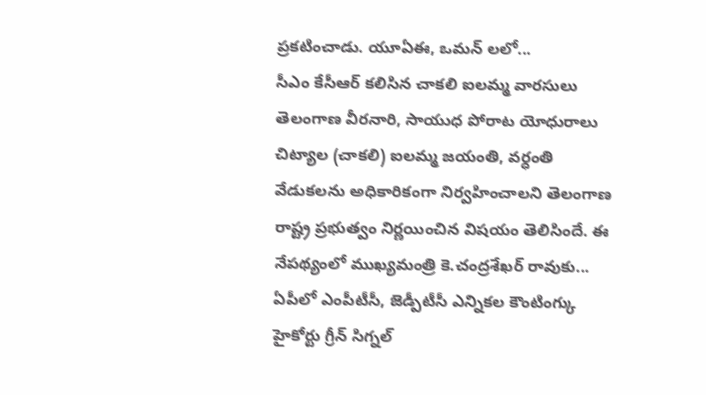ప్రకటించాడు. యూఏఈ, ఒమన్ లలో...
సీఎం కేసీఆర్ కలిసిన చాకలి ఐలమ్మ వారసులు
తెలంగాణ వీరనారి, సాయుధ పోరాట యోధురాలు చిట్యాల (చాకలి) ఐలమ్మ జయంతి, వర్ధంతి వేడుకలను అధికారికంగా నిర్వహించాలని తెలంగాణ రాష్ట్ర ప్రభుత్వం నిర్ణయించిన విషయం తెలిసిందే. ఈ నేపథ్యంలో ముఖ్యమంత్రి కె.చంద్రశేఖర్ రావుకు...
ఏపీలో ఎంపీటీసీ, జెడ్పీటీసీ ఎన్నికల కౌంటింగ్కు హైకోర్టు గ్రీన్ సిగ్నల్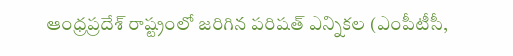ఆంధ్రప్రదేశ్ రాష్ట్రంలో జరిగిన పరిషత్ ఎన్నికల (ఎంపీటీసీ,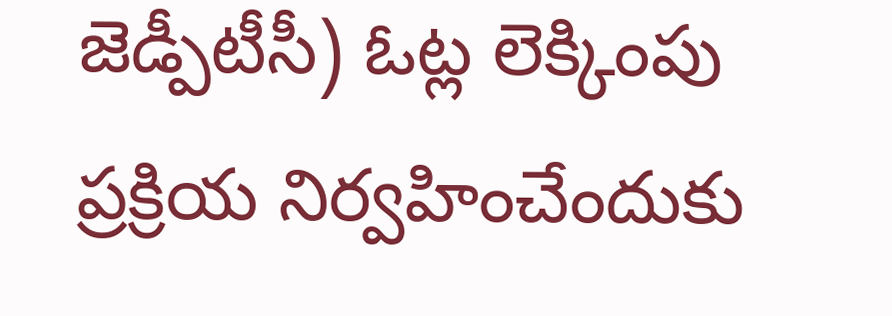జెడ్పీటీసీ) ఓట్ల లెక్కింపు ప్రక్రియ నిర్వహించేందుకు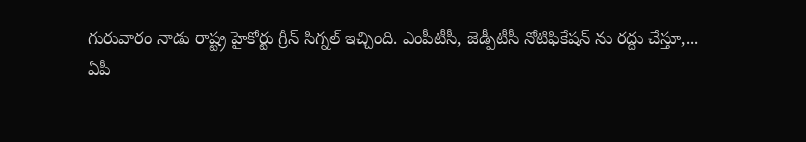గురువారం నాడు రాష్ట్ర హైకోర్టు గ్రీన్ సిగ్నల్ ఇచ్చింది. ఎంపీటీసీ, జెడ్పీటీసీ నోటిఫికేషన్ ను రద్దు చేస్తూ,...
ఏపీ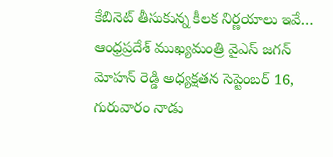కేబినెట్ తీసుకున్న కీలక నిర్ణయాలు ఇవే…
ఆంధ్రప్రదేశ్ ముఖ్యమంత్రి వైఎస్ జగన్ మోహన్ రెడ్డి అధ్యక్షతన సెప్టెంబర్ 16, గురువారం నాడు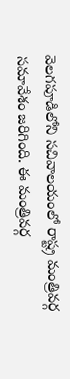వెలగపూడిలోని సచివాలయంలో రాష్ట్ర మంత్రివర్గ సమావేశం జరిగింది. ఈ మంత్రివర్గ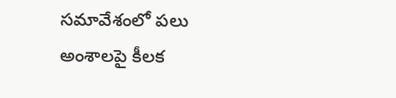సమావేశంలో పలు అంశాలపై కీలక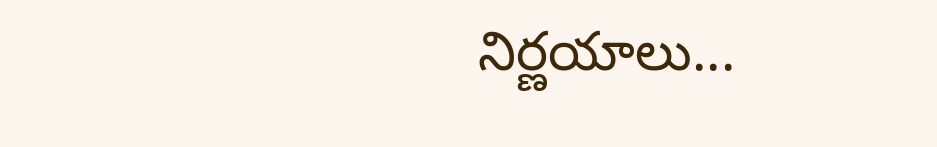నిర్ణయాలు...